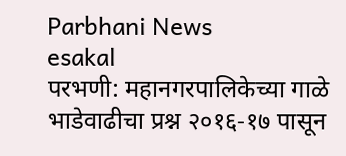Parbhani News
esakal
परभणी: महानगरपालिकेच्या गाळे भाडेवाढीचा प्रश्न २०१६-१७ पासून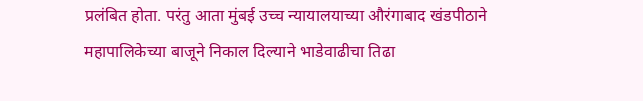प्रलंबित होता. परंतु आता मुंबई उच्च न्यायालयाच्या औरंगाबाद खंडपीठाने महापालिकेच्या बाजूने निकाल दिल्याने भाडेवाढीचा तिढा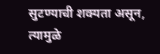सुटण्याची शक्यता असून, त्यामुळे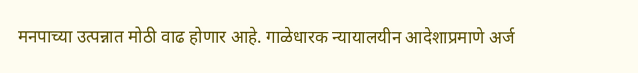मनपाच्या उत्पन्नात मोठी वाढ होणार आहे. गाळेधारक न्यायालयीन आदेशाप्रमाणे अर्ज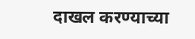दाखल करण्याच्या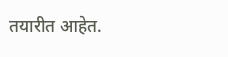तयारीत आहेत.